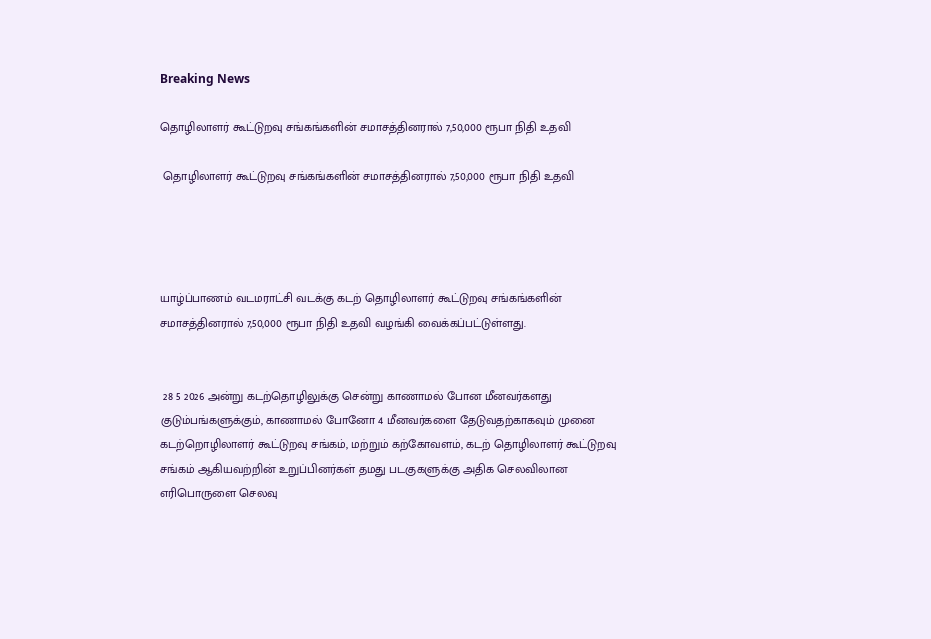Breaking News

தொழிலாளர் கூட்டுறவு சங்கங்களின் சமாசத்தினரால் 7,50,000 ரூபா நிதி உதவி

 தொழிலாளர் கூட்டுறவு சங்கங்களின் சமாசத்தினரால் 7,50,000 ரூபா நிதி உதவி




யாழ்ப்பாணம் வடமராட்சி வடக்கு கடற் தொழிலாளர் கூட்டுறவு சங்கங்களின் சமாசத்தினரால் 7,50,000 ரூபா நிதி உதவி வழங்கி வைக்கப்பட்டுள்ளது.


 28 5 2026 அன்று கடற்தொழிலுக்கு சென்று காணாமல் போன மீனவர்களது குடும்பங்களுக்கும், காணாமல் போனோ 4 மீனவர்களை தேடுவதற்காகவும் முனை கடற்றொழிலாளர் கூட்டுறவு சங்கம், மற்றும் கற்கோவளம், கடற் தொழிலாளர் கூட்டுறவு சங்கம் ஆகியவற்றின் உறுப்பினர்கள் தமது படகுகளுக்கு அதிக செலவிலான எரிபொருளை செலவு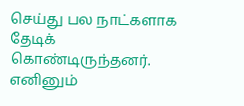செய்து பல நாட்களாக தேடிக் கொண்டிருந்தனர். எனினும்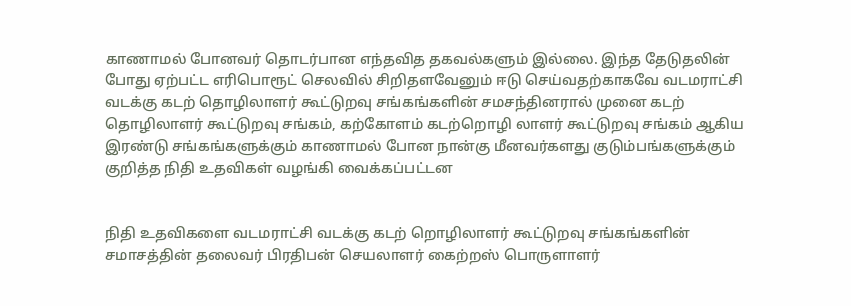காணாமல் போனவர் தொடர்பான எந்தவித தகவல்களும் இல்லை. இந்த தேடுதலின் போது ஏற்பட்ட எரிபொரூட் செலவில் சிறிதளவேனும் ஈடு செய்வதற்காகவே வடமராட்சி வடக்கு கடற் தொழிலாளர் கூட்டுறவு சங்கங்களின் சமசந்தினரால் முனை கடற் தொழிலாளர் கூட்டுறவு சங்கம், கற்கோளம் கடற்றொழி லாளர் கூட்டுறவு சங்கம் ஆகிய இரண்டு சங்கங்களுக்கும் காணாமல் போன நான்கு மீனவர்களது குடும்பங்களுக்கும் குறித்த நிதி உதவிகள் வழங்கி வைக்கப்பட்டன


நிதி உதவிகளை வடமராட்சி வடக்கு கடற் றொழிலாளர் கூட்டுறவு சங்கங்களின் சமாசத்தின் தலைவர் பிரதிபன் செயலாளர் கைற்றஸ் பொருளாளர்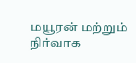மயூரன் மற்றும் நிர்வாக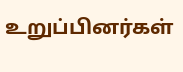உறுப்பினர்கள்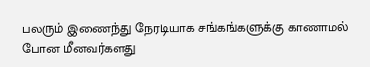பலரும் இணைந்து நேரடியாக சங்கங்களுக்கு காணாமல் போன மீனவர்களது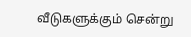வீடுகளுக்கும் சென்று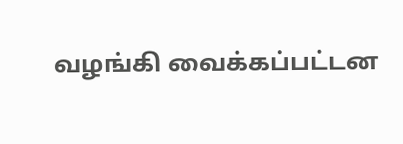வழங்கி வைக்கப்பட்டன